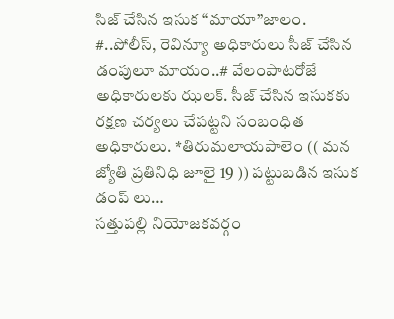సిజ్ చేసిన ఇసుక “మాయా”జాలం.
#..పోలీస్, రెవిన్యూ అధికారులు సీజ్ చేసిన డంపులూ మాయం..# వేలంపాటరోజే అధికారులకు ఝలక్. సీజ్ చేసిన ఇసుకకు రక్షణ చర్యలు చేపట్టని సంబంధిత అధికారులు. *తిరుమలాయపాలెం (( మన జ్యోతి ప్రతినిధి జూలై 19 )) పట్టుబడిన ఇసుక డంప్ లు…
సత్తుపల్లి నియోజకవర్గం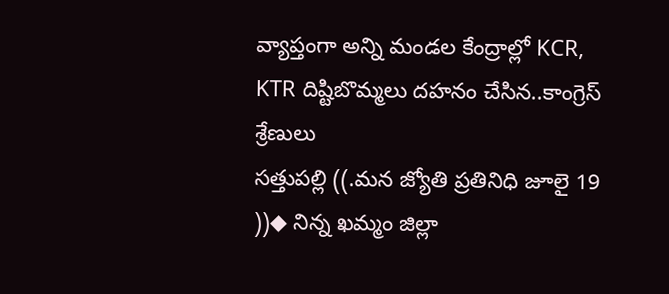వ్యాప్తంగా అన్ని మండల కేంద్రాల్లో KCR, KTR దిష్టిబొమ్మలు దహనం చేసిన..కాంగ్రెస్ శ్రేణులు
సత్తుపల్లి ((.మన జ్యోతి ప్రతినిధి జూలై 19 ))◆ నిన్న ఖమ్మం జిల్లా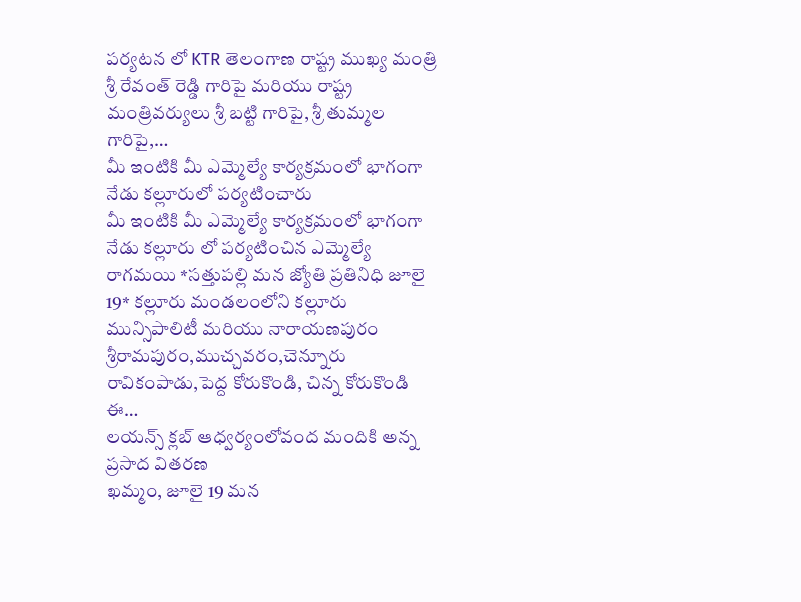పర్యటన లో KTR తెలంగాణ రాష్ట్ర ముఖ్య మంత్రి శ్రీ రేవంత్ రెడ్డి గారిపై మరియు రాష్ట్ర మంత్రివర్యులు శ్రీ బట్టి గారిపై, శ్రీ తుమ్మల గారిపై,…
మీ ఇంటికి మీ ఎమ్మెల్యే కార్యక్రమంలో భాగంగా నేడు కల్లూరులో పర్యటించారు
మీ ఇంటికి మీ ఎమ్మెల్యే కార్యక్రమంలో భాగంగా నేడు కల్లూరు లో పర్యటించిన ఎమ్మెల్యే రాగమయి *సత్తుపల్లి మన జ్యోతి ప్రతినిధి జూలై 19* కల్లూరు మండలంలోని కల్లూరు మున్సిపాలిటీ మరియు నారాయణపురం శ్రీరామపురం,ముచ్చవరం,చెన్నూరు రావికంపాడు,పెద్ద కోరుకొండి, చిన్న కోరుకొండి ఈ…
లయన్స్ క్లబ్ ఆధ్వర్యంలోవంద మందికి అన్న ప్రసాద వితరణ
ఖమ్మం, జూలై 19 మన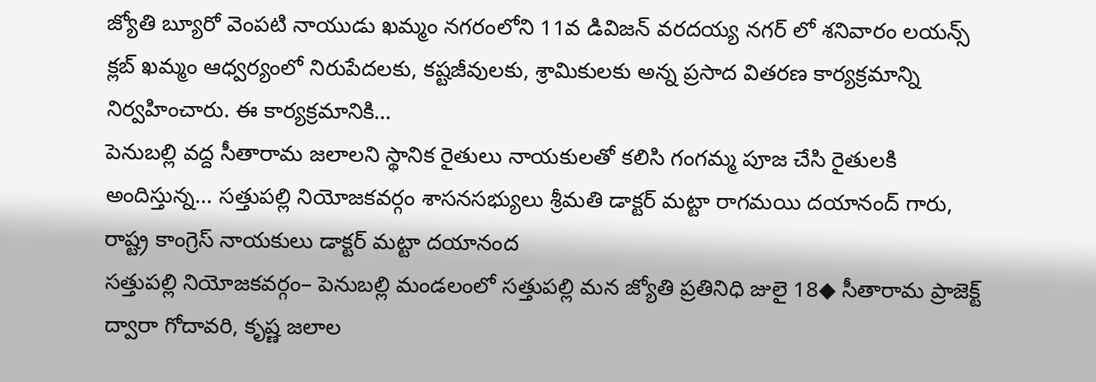జ్యోతి బ్యూరో వెంపటి నాయుడు ఖమ్మం నగరంలోని 11వ డివిజన్ వరదయ్య నగర్ లో శనివారం లయన్స్ క్లబ్ ఖమ్మం ఆధ్వర్యంలో నిరుపేదలకు, కష్టజీవులకు, శ్రామికులకు అన్న ప్రసాద వితరణ కార్యక్రమాన్ని నిర్వహించారు. ఈ కార్యక్రమానికి…
పెనుబల్లి వద్ద సీతారామ జలాలని స్థానిక రైతులు నాయకులతో కలిసి గంగమ్మ పూజ చేసి రైతులకి అందిస్తున్న… సత్తుపల్లి నియోజకవర్గం శాసనసభ్యులు శ్రీమతి డాక్టర్ మట్టా రాగమయి దయానంద్ గారు, రాష్ట్ర కాంగ్రెస్ నాయకులు డాక్టర్ మట్టా దయానంద
సత్తుపల్లి నియోజకవర్గం– పెనుబల్లి మండలంలో సత్తుపల్లి మన జ్యోతి ప్రతినిధి జులై 18◆ సీతారామ ప్రాజెక్ట్ ద్వారా గోదావరి, కృష్ణ జలాల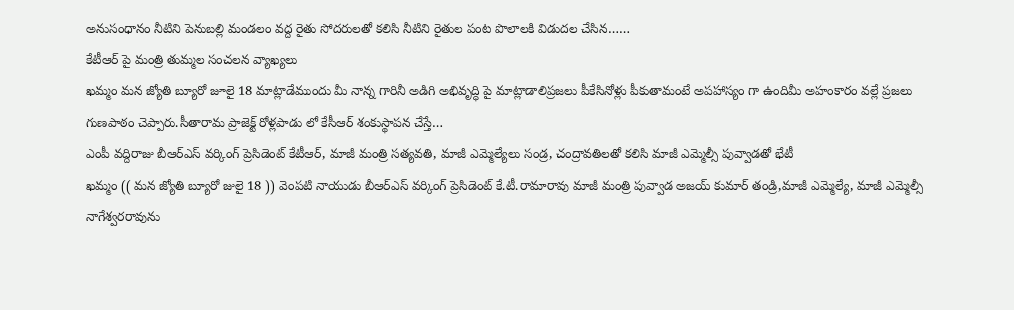అనుసంధానం నీటిని పెనుబల్లి మండలం వద్ద రైతు సోదరులతో కలిసి నీటిని రైతుల పంట పొలాలకి విడుదల చేసిన……
కేటీఆర్ పై మంత్రి తుమ్మల సంచలన వ్యాఖ్యలు
ఖమ్మం మన జ్యోతి బ్యూరో జూలై 18 మాట్లాడేముందు మీ నాన్న గారినీ అడిగి అభివృద్ధి పై మాట్లాడాలిప్రజలు పీకేసినోళ్లు పీకుతామంటే అపహాస్యం గా ఉందిమీ అహంకారం వల్లే ప్రజలు గుణపాఠం చెప్పారు.సీతారామ ప్రాజెక్ట్ రోళ్లపాడు లో కేసీఆర్ శంకుస్థాపన చేస్తే…
ఎంపీ వద్దిరాజు బీఆర్ఎస్ వర్కింగ్ ప్రెసిడెంట్ కేటీఆర్, మాజీ మంత్రి సత్యవతి, మాజీ ఎమ్మెల్యేలు సండ్ర, చంద్రావతిలతో కలిసి మాజీ ఎమ్మెల్సీ పువ్వాడతో భేటీ
ఖమ్మం (( మన జ్యోతి బ్యూరో జులై 18 )) వెంపటి నాయుడు బీఆర్ఎస్ వర్కింగ్ ప్రెసిడెంట్ కే.టీ.రామారావు మాజీ మంత్రి పువ్వాడ అజయ్ కుమార్ తండ్రి,మాజీ ఎమ్మెల్యే, మాజీ ఎమ్మెల్సీ నాగేశ్వరరావును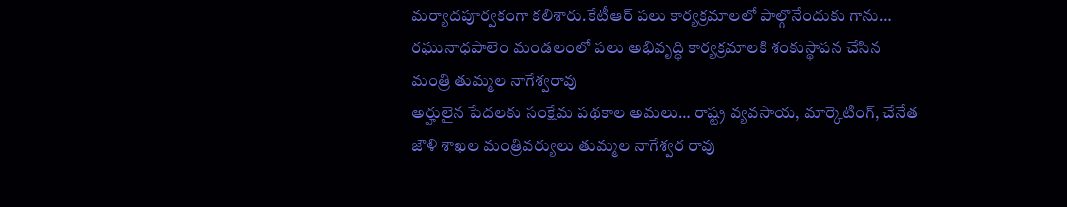మర్యాదపూర్వకంగా కలిశారు.కేటీఆర్ పలు కార్యక్రమాలలో పాల్గొనేందుకు గాను…
రఘునాధపాలెం మండలంలో పలు అభివృద్ధి కార్యక్రమాలకి శంకుస్థాపన చేసిన మంత్రి తుమ్మల నాగేశ్వరావు
అర్హులైన పేదలకు సంక్షేమ పథకాల అమలు… రాష్ట్ర వ్యవసాయ, మార్కెటింగ్, చేనేత జౌళి శాఖల మంత్రివర్యులు తుమ్మల నాగేశ్వర రావు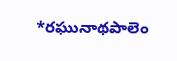*రఘునాథపాలెం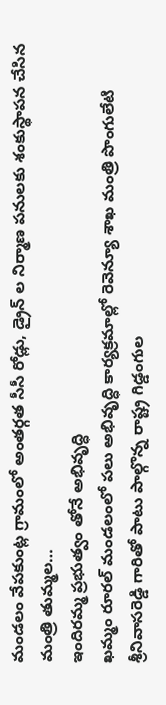మండలం వేపకుంట్ల గ్రామంలో అంతర్గత సీసీ రోడ్లు, డ్రైన్ ల నిర్మాణ పనులకు శంకుస్థాపన చేసిన మంత్రి తుమ్మల…
ఇందిరమ్మ ప్రభుత్వం తోనే అభివృద్ధి
ఖమ్మం రూరల్ మండలంలో పలు అభివృద్ధి కార్యక్రమాల్లో రెవెన్యూ శాఖ మంత్రి పొంగులేటి శ్రీనివాసరెడ్డి గారితో పాటు పాల్గొన్న రాష్ట్ర గిడ్డంగుల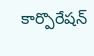కార్పొరేషన్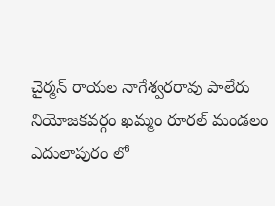చైర్మన్ రాయల నాగేశ్వరరావు పాలేరు నియోజకవర్గం ఖమ్మం రూరల్ మండలం ఎదులాపురం లో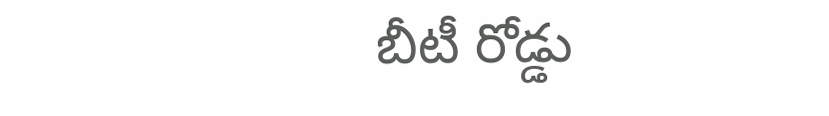బీటీ రోడ్డు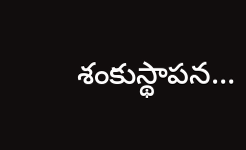శంకుస్థాపన…